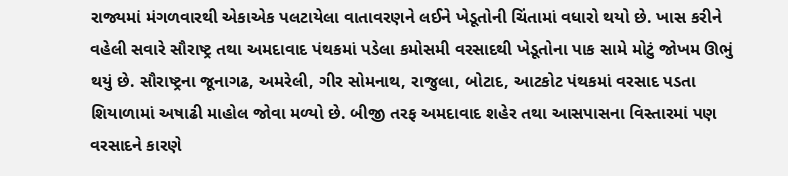રાજ્યમાં મંગળવારથી એકાએક પલટાયેલા વાતાવરણને લઈને ખેડૂતોની ચિંતામાં વધારો થયો છે. ખાસ કરીને વહેલી સવારે સૌરાષ્ટ્ર તથા અમદાવાદ પંથકમાં પડેલા કમોસમી વરસાદથી ખેડૂતોના પાક સામે મોટું જોખમ ઊભું થયું છે. સૌરાષ્ટ્રના જૂનાગઢ, અમરેલી, ગીર સોમનાથ, રાજુલા, બોટાદ, આટકોટ પંથકમાં વરસાદ પડતા શિયાળામાં અષાઢી માહોલ જોવા મળ્યો છે. બીજી તરફ અમદાવાદ શહેર તથા આસપાસના વિસ્તારમાં પણ વરસાદને કારણે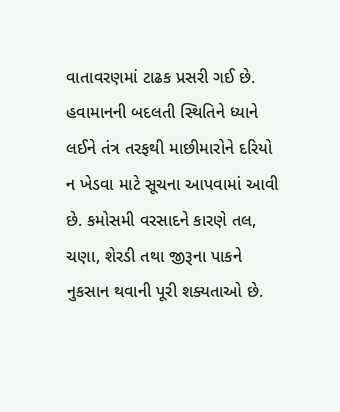વાતાવરણમાં ટાઢક પ્રસરી ગઈ છે.
હવામાનની બદલતી સ્થિતિને ધ્યાને લઈને તંત્ર તરફથી માછીમારોને દરિયો ન ખેડવા માટે સૂચના આપવામાં આવી છે. કમોસમી વરસાદને કારણે તલ, ચણા, શેરડી તથા જીરૂના પાકને નુકસાન થવાની પૂરી શક્યતાઓ છે.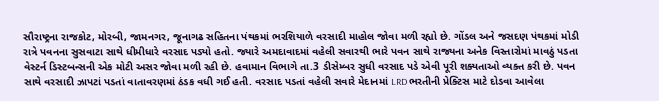સૌરાષ્ટ્રના રાજકોટ, મોરબી, જામનગર, જૂનાગઢ સહિતના પંથકમાં ભરશિયાળે વરસાદી માહોલ જોવા મળી રહ્યો છે. ગોંડલ અને જસદણ પંથકમાં મોડી રાત્રે પવનના સુસવાટા સાથે ધીમીધારે વરસાદ પડ્યો હતો. જ્યારે અમદાવાદમાં વહેલી સવારથી ભારે પવન સાથે રાજ્યના અનેક વિસ્તારોમાં માવઠું પડતા વેસ્ટર્ન ડિસ્ટબન્સની એક મોટી અસર જોવા મળી રહી છે. હવામાન વિભાગે તા.3 ડીસેમ્બર સુધી વરસાદ પડે એવી પૂરી શક્યતાઓ વ્યક્ત કરી છે. પવન સાથે વરસાદી ઝાપટાં પડતાં વાતાવરણમાં ઠંડક વધી ગઈ હતી. વરસાદ પડતાં વહેલી સવારે મેદાનમાં LRD ભરતીની પ્રેક્ટિસ માટે દોડવા આવેલા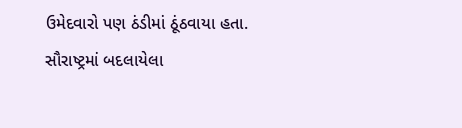ઉમેદવારો પણ ઠંડીમાં ઠૂંઠવાયા હતા. સૌરાષ્ટ્રમાં બદલાયેલા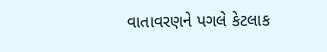વાતાવરણને પગલે કેટલાક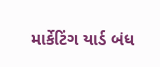માર્કેટિંગ યાર્ડ બંધ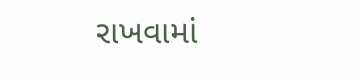રાખવામાં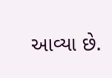આવ્યા છે.